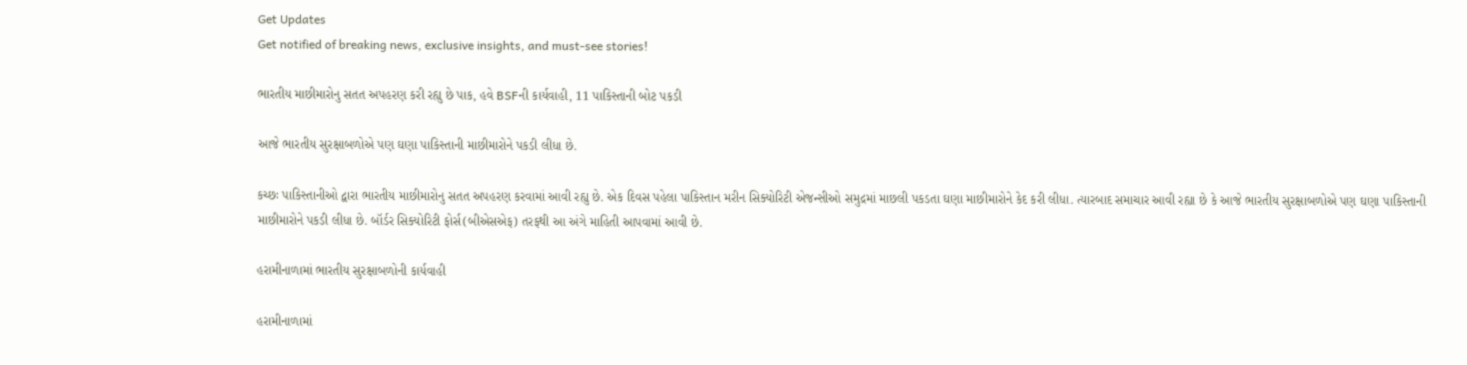Get Updates
Get notified of breaking news, exclusive insights, and must-see stories!

ભારતીય માછીમારોનુ સતત અપહરણ કરી રહ્યુ છે પાક, હવે BSFની કાર્યવાહી, 11 પાકિસ્તાની બોટ પકડી

આજે ભારતીય સુરક્ષાબળોએ પણ ઘણા પાકિસ્તાની માછીમારોને પકડી લીધા છે.

કચ્છઃ પાકિસ્તાનીઓ દ્વારા ભારતીય માછીમારોનુ સતત અપહરણ કરવામાં આવી રહ્યુ છે. એક દિવસ પહેલા પાકિસ્તાન મરીન સિક્યોરિટી એજન્સીઓ સમુદ્રમાં માછલી પકડતા ઘણા માછીમારોને કેદ કરી લીધા. ત્યારબાદ સમાચાર આવી રહ્યા છે કે આજે ભારતીય સુરક્ષાબળોએ પણ ઘણા પાકિસ્તાની માછીમારોને પકડી લીધા છે. બૉર્ડર સિક્યોરિટી ફોર્સ(બીએસએફ) તરફથી આ અંગે માહિતી આપવામાં આવી છે.

હરામીનાળામાં ભારતીય સુરક્ષાબળોની કાર્યવાહી

હરામીનાળામાં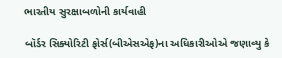ભારતીય સુરક્ષાબળોની કાર્યવાહી

બૉર્ડર સિક્યોરિટી ફોર્સ(બીએસએફ)ના અધિકારીઓએ જણાવ્યુ કે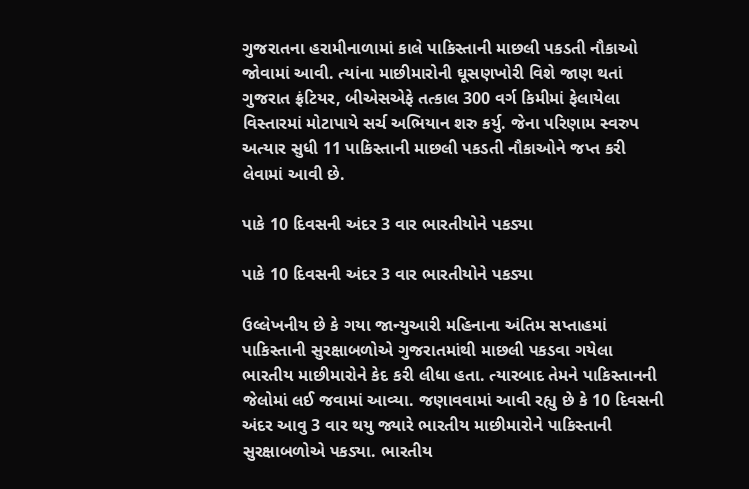ગુજરાતના હરામીનાળામાં કાલે પાકિસ્તાની માછલી પકડતી નૌકાઓ જોવામાં આવી. ત્યાંના માછીમારોની ઘૂસણખોરી વિશે જાણ થતાં ગુજરાત ફ્રંટિયર, બીએસએફે તત્કાલ 300 વર્ગ કિમીમાં ફેલાયેલા વિસ્તારમાં મોટાપાયે સર્ચ અભિયાન શરુ કર્યુ. જેના પરિણામ સ્વરુપ અત્યાર સુધી 11 પાકિસ્તાની માછલી પકડતી નૌકાઓને જપ્ત કરી લેવામાં આવી છે.

પાકે 10 દિવસની અંદર 3 વાર ભારતીયોને પકડ્યા

પાકે 10 દિવસની અંદર 3 વાર ભારતીયોને પકડ્યા

ઉલ્લેખનીય છે કે ગયા જાન્યુઆરી મહિનાના અંતિમ સપ્તાહમાં પાકિસ્તાની સુરક્ષાબળોએ ગુજરાતમાંથી માછલી પકડવા ગયેલા ભારતીય માછીમારોને કેદ કરી લીધા હતા. ત્યારબાદ તેમને પાકિસ્તાનની જેલોમાં લઈ જવામાં આવ્યા. જણાવવામાં આવી રહ્યુ છે કે 10 દિવસની અંદર આવુ 3 વાર થયુ જ્યારે ભારતીય માછીમારોને પાકિસ્તાની સુરક્ષાબળોએ પકડ્યા. ભારતીય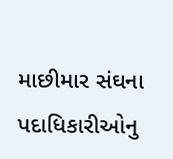માછીમાર સંઘના પદાધિકારીઓનુ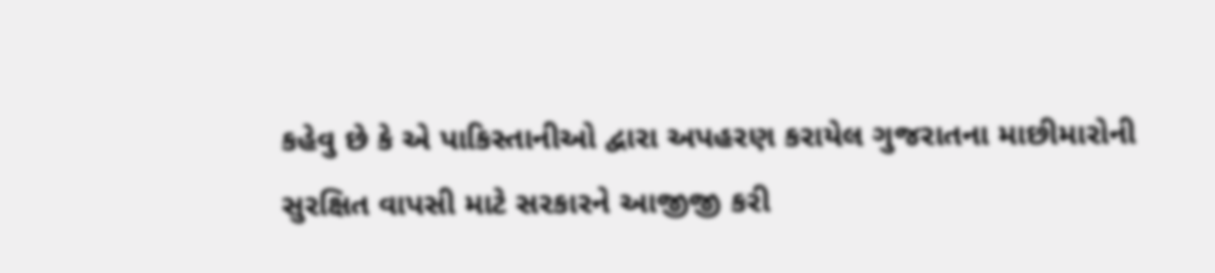કહેવુ છે કે એ પાકિસ્તાનીઓ દ્વારા અપહરણ કરાયેલ ગુજરાતના માછીમારોની સુરક્ષિત વાપસી માટે સરકારને આજીજી કરી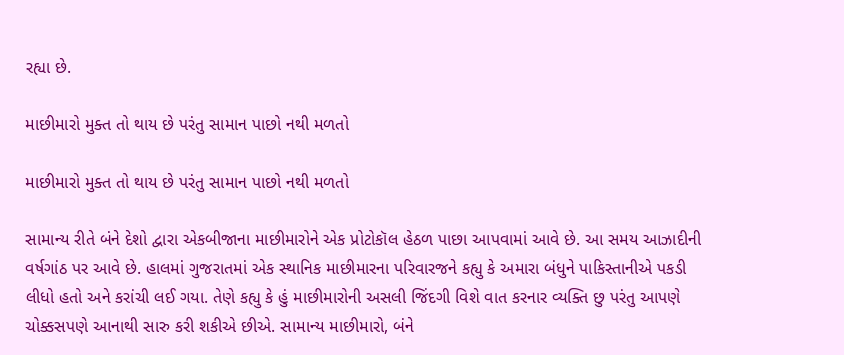રહ્યા છે.

માછીમારો મુક્ત તો થાય છે પરંતુ સામાન પાછો નથી મળતો

માછીમારો મુક્ત તો થાય છે પરંતુ સામાન પાછો નથી મળતો

સામાન્ય રીતે બંને દેશો દ્વારા એકબીજાના માછીમારોને એક પ્રોટોકૉલ હેઠળ પાછા આપવામાં આવે છે. આ સમય આઝાદીની વર્ષગાંઠ પર આવે છે. હાલમાં ગુજરાતમાં એક સ્થાનિક માછીમારના પરિવારજને કહ્યુ કે અમારા બંધુને પાકિસ્તાનીએ પકડી લીધો હતો અને કરાંચી લઈ ગયા. તેણે કહ્યુ કે હું માછીમારોની અસલી જિંદગી વિશે વાત કરનાર વ્યક્તિ છુ પરંતુ આપણે ચોક્કસપણે આનાથી સારુ કરી શકીએ છીએ. સામાન્ય માછીમારો, બંને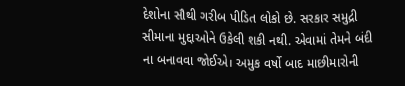દેશોના સૌથી ગરીબ પીડિત લોકો છે. સરકાર સમુદ્રી સીમાના મુદ્દાઓને ઉકેલી શકી નથી. એવામાં તેમને બંદી ના બનાવવા જોઈએ। અમુક વર્ષો બાદ માછીમારોની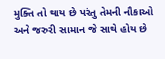મુક્તિ તો થાય છે પરંતુ તેમની નૌકાઓ અને જરુરી સામાન જે સાથે હોય છે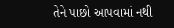તેને પાછો આપવામાં નથી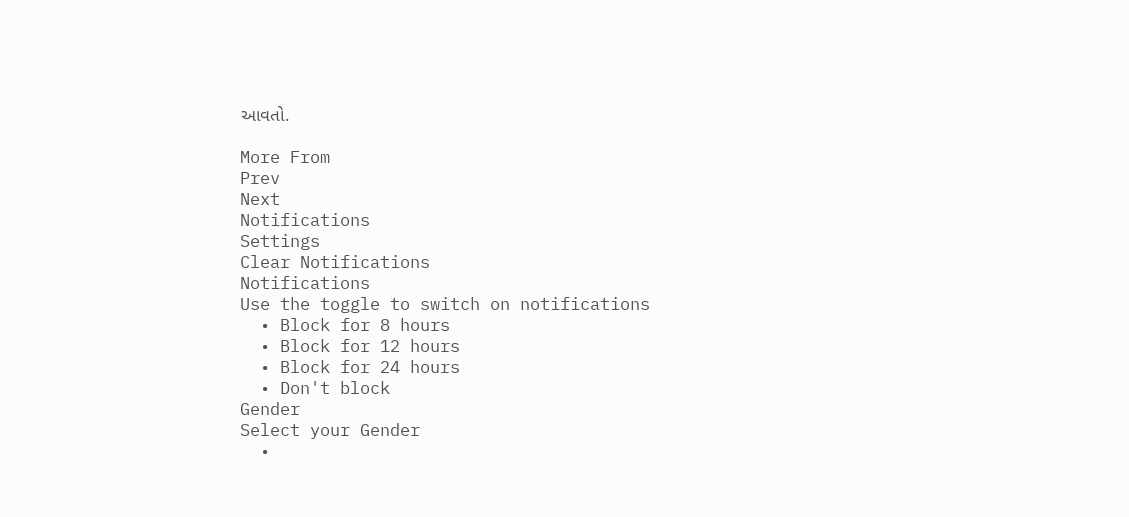આવતો.

More From
Prev
Next
Notifications
Settings
Clear Notifications
Notifications
Use the toggle to switch on notifications
  • Block for 8 hours
  • Block for 12 hours
  • Block for 24 hours
  • Don't block
Gender
Select your Gender
  •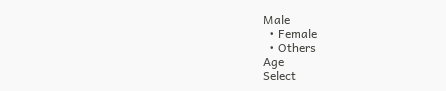Male
  • Female
  • Others
Age
Select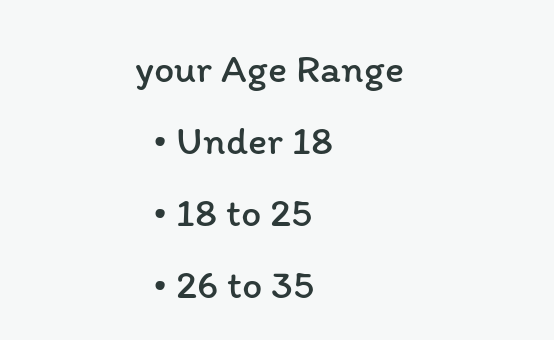your Age Range
  • Under 18
  • 18 to 25
  • 26 to 35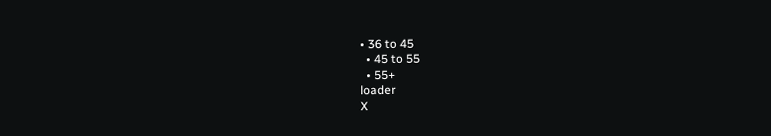• 36 to 45
  • 45 to 55
  • 55+
loader
X